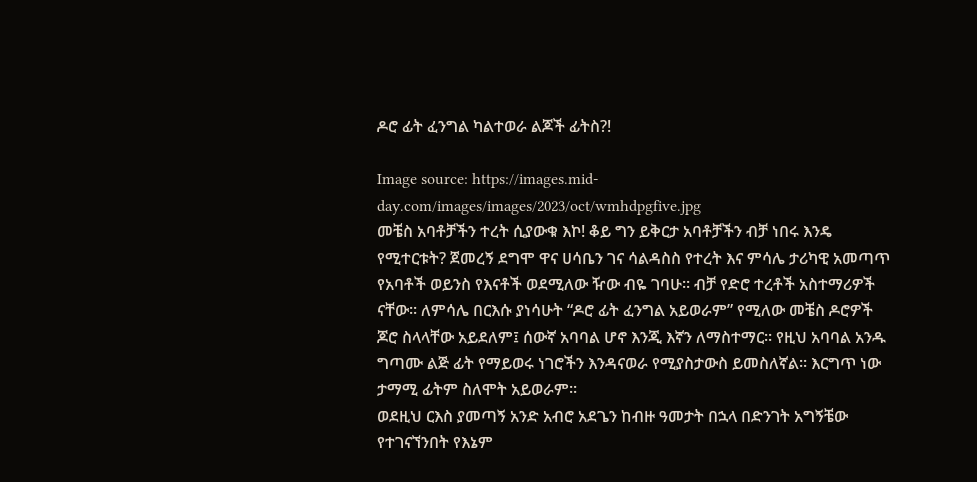ዶሮ ፊት ፈንግል ካልተወራ ልጆች ፊትስ?!

Image source: https://images.mid-day.com/images/images/2023/oct/wmhdpgfive.jpg
መቼስ አባቶቻችን ተረት ሲያውቁ እኮ! ቆይ ግን ይቅርታ አባቶቻችን ብቻ ነበሩ እንዴ የሚተርቱት? ጀመረኝ ደግሞ ዋና ሀሳቤን ገና ሳልዳስስ የተረት እና ምሳሌ ታሪካዊ አመጣጥ የአባቶች ወይንስ የእናቶች ወደሚለው ዥው ብዬ ገባሁ፡፡ ብቻ የድሮ ተረቶች አስተማሪዎች ናቸው፡፡ ለምሳሌ በርእሱ ያነሳሁት “ዶሮ ፊት ፈንግል አይወራም” የሚለው መቼስ ዶሮዎች ጆሮ ስላላቸው አይደለም፤ ሰውኛ አባባል ሆኖ እንጂ እኛን ለማስተማር፡፡ የዚህ አባባል አንዱ ግጣሙ ልጅ ፊት የማይወሩ ነገሮችን እንዳናወራ የሚያስታውስ ይመስለኛል፡፡ እርግጥ ነው ታማሚ ፊትም ስለሞት አይወራም፡፡
ወደዚህ ርእስ ያመጣኝ አንድ አብሮ አደጌን ከብዙ ዓመታት በኋላ በድንገት አግኝቼው የተገናኘንበት የእኔም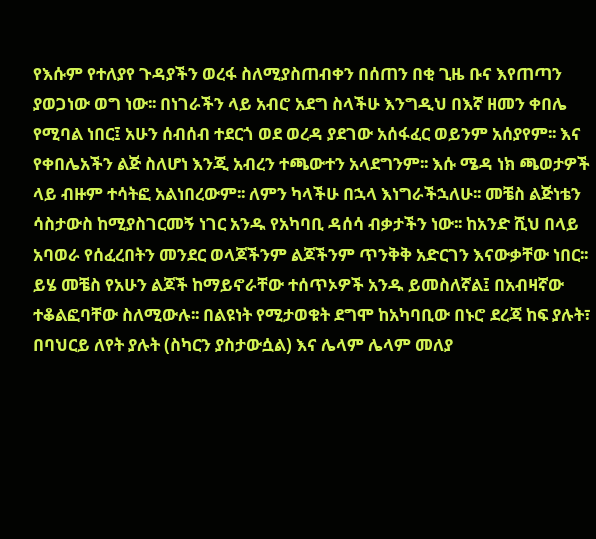የእሱም የተለያየ ጉዳያችን ወረፋ ስለሚያስጠብቀን በሰጠን በቂ ጊዜ ቡና እየጠጣን ያወጋነው ወግ ነው፡፡ በነገራችን ላይ አብሮ አደግ ስላችሁ እንግዲህ በእኛ ዘመን ቀበሌ የሚባል ነበር፤ አሁን ሰብሰብ ተደርጎ ወደ ወረዳ ያደገው አሰፋፈር ወይንም አሰያየም፡፡ እና የቀበሌአችን ልጅ ስለሆነ እንጂ አብረን ተጫውተን አላደግንም፡፡ እሱ ሜዳ ነክ ጫወታዎች ላይ ብዙም ተሳትፎ አልነበረውም፡፡ ለምን ካላችሁ በኋላ እነግራችኋለሁ፡፡ መቼስ ልጅነቴን ሳስታውስ ከሚያስገርመኝ ነገር አንዱ የአካባቢ ዳሰሳ ብቃታችን ነው፡፡ ከአንድ ሺህ በላይ አባወራ የሰፈረበትን መንደር ወላጆችንም ልጆችንም ጥንቅቅ አድርገን እናውቃቸው ነበር፡፡ ይሄ መቼስ የአሁን ልጆች ከማይኖራቸው ተሰጥኦዎች አንዱ ይመስለኛል፤ በአብዛኛው ተቆልፎባቸው ስለሚውሉ፡፡ በልዩነት የሚታወቁት ደግሞ ከአካባቢው በኑሮ ደረጃ ከፍ ያሉት፣ በባህርይ ለየት ያሉት (ስካርን ያስታውሷል) እና ሌላም ሌላም መለያ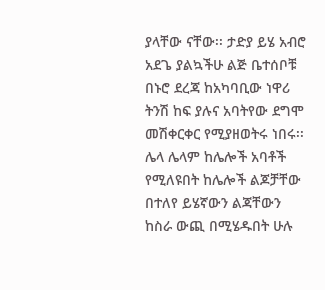ያላቸው ናቸው፡፡ ታድያ ይሄ አብሮ አደጌ ያልኳችሁ ልጅ ቤተሰቦቹ በኑሮ ደረጃ ከአካባቢው ነዋሪ ትንሽ ከፍ ያሉና አባትየው ደግሞ መሽቀርቀር የሚያዘወትሩ ነበሩ፡፡ ሌላ ሌላም ከሌሎች አባቶች የሚለዩበት ከሌሎች ልጆቻቸው በተለየ ይሄኛውን ልጃቸውን ከስራ ውጪ በሚሄዱበት ሁሉ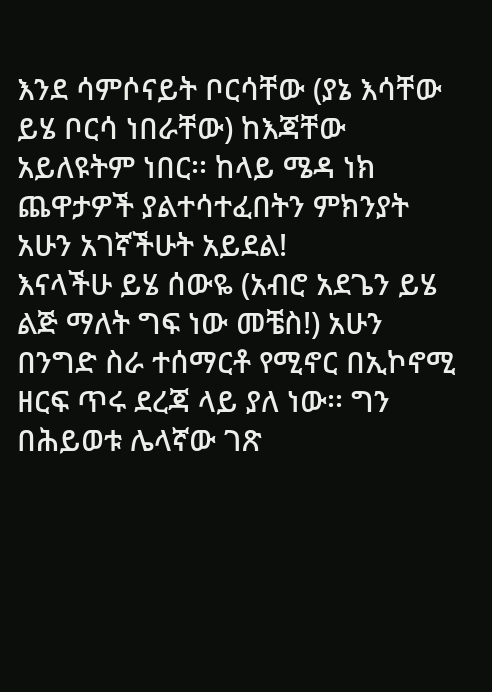እንደ ሳምሶናይት ቦርሳቸው (ያኔ እሳቸው ይሄ ቦርሳ ነበራቸው) ከእጃቸው አይለዩትም ነበር፡፡ ከላይ ሜዳ ነክ ጨዋታዎች ያልተሳተፈበትን ምክንያት አሁን አገኛችሁት አይደል!
እናላችሁ ይሄ ሰውዬ (አብሮ አደጌን ይሄ ልጅ ማለት ግፍ ነው መቼስ!) አሁን በንግድ ስራ ተሰማርቶ የሚኖር በኢኮኖሚ ዘርፍ ጥሩ ደረጃ ላይ ያለ ነው፡፡ ግን በሕይወቱ ሌላኛው ገጽ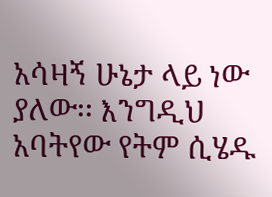አሳዛኝ ሁኔታ ላይ ነው ያለው፡፡ እንግዲህ አባትየው የትም ሲሄዱ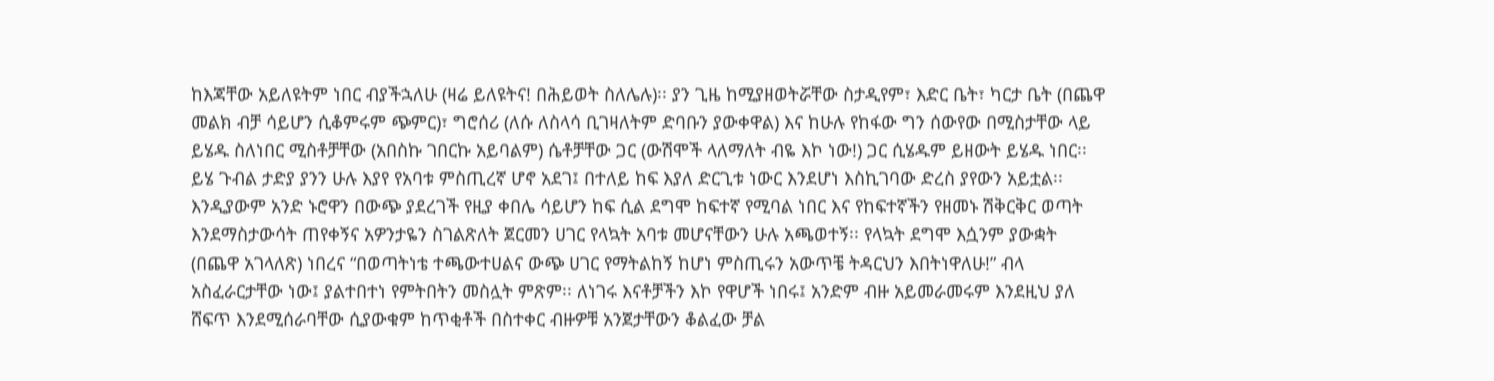ከእጃቸው አይለዩትም ነበር ብያችኋለሁ (ዛሬ ይለዩትና! በሕይወት ስለሌሉ)፡፡ ያን ጊዜ ከሚያዘወትሯቸው ስታዲየም፣ እድር ቤት፣ ካርታ ቤት (በጨዋ መልክ ብቻ ሳይሆን ሲቆምሩም ጭምር)፣ ግሮሰሪ (ለሱ ለስላሳ ቢገዛለትም ድባቡን ያውቀዋል) እና ከሁሉ የከፋው ግን ሰውየው በሚስታቸው ላይ ይሄዱ ስለነበር ሚስቶቻቸው (አበስኩ ገበርኩ አይባልም) ሴቶቻቸው ጋር (ውሽሞች ላለማለት ብዬ እኮ ነው!) ጋር ሲሄዱም ይዘውት ይሄዱ ነበር፡፡ ይሄ ጉብል ታድያ ያንን ሁሉ እያየ የአባቱ ምስጢረኛ ሆኖ አደገ፤ በተለይ ከፍ እያለ ድርጊቱ ነውር እንደሆነ እስኪገባው ድረስ ያየውን አይቷል፡፡ እንዲያውም አንድ ኑሮዋን በውጭ ያደረገች የዚያ ቀበሌ ሳይሆን ከፍ ሲል ደግሞ ከፍተኛ የሚባል ነበር እና የከፍተኛችን የዘመኑ ሽቅርቅር ወጣት እንደማስታውሳት ጠየቀኝና አዎንታዬን ስገልጽለት ጀርመን ሀገር የላኳት አባቱ መሆናቸውን ሁሉ አጫወተኝ፡፡ የላኳት ደግሞ እሷንም ያውቋት (በጨዋ አገላለጽ) ነበረና “በወጣትነቴ ተጫውተሀልና ውጭ ሀገር የማትልከኝ ከሆነ ምስጢሩን አውጥቼ ትዳርህን እበትነዋለሁ!” ብላ አስፈራርታቸው ነው፤ ያልተበተነ የምትበትን መስሏት ምጽም፡፡ ለነገሩ እናቶቻችን እኮ የዋሆች ነበሩ፤ አንድም ብዙ አይመራመሩም እንደዚህ ያለ ሸፍጥ እንደሚሰራባቸው ሲያውቁም ከጥቂቶች በስተቀር ብዙዎቹ አንጀታቸውን ቆልፈው ቻል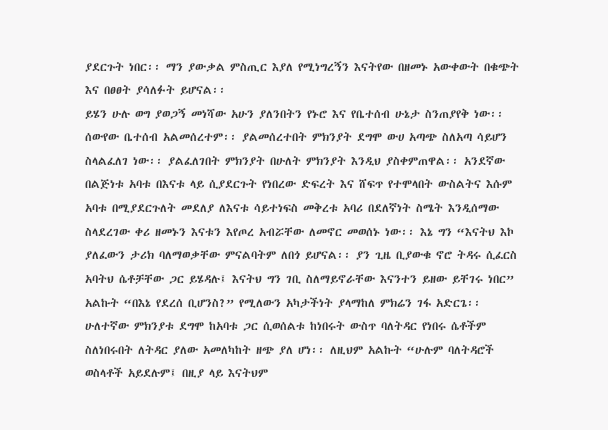ያደርጉት ነበር፡፡ ማን ያውቃል ምስጢር እያለ የሚነግረኝን እናትየው በዘመኑ አውቀውት በቁጭት እና በፀፀት ያሳለፉት ይሆናል፡፡
ይሄን ሁሉ ወግ ያወጋኝ መነሻው አሁን ያለንበትን የኑሮ እና የቤተሰብ ሁኔታ ስንጠያየቅ ነው፡፡ ሰውየው ቤተሰብ አልመሰረተም፡፡ ያልመሰረተበት ምክንያት ደግሞ ውሀ አጣጭ ስለአጣ ሳይሆን ስላልፈለገ ነው፡፡ ያልፈለገበት ምክንያት በሁለት ምክንያት እንዲህ ያስቀምጠዋል፡፡ አንደኛው በልጅነቱ አባቱ በእናቱ ላይ ሲያደርጉት የነበረው ድፍረት እና ሸፍጥ የተሞላበት ውስልትና እሱም አባቱ በሚያደርጉለት መደለያ ለእናቱ ሳይተነፍስ መቅረቱ አባሪ በደለኛነት ስሜት እንዲሰማው ስላደረገው ቀሪ ዘመኑን እናቱን እየጦረ አብሯቸው ለመኖር መወሰኑ ነው፡፡ እኔ ግን “እናትህ እኮ ያለፈውን ታሪክ ባለማወቃቸው ምናልባትም ለበጎ ይሆናል፡፡ ያን ጊዜ ቢያውቁ ኖሮ ትዳሩ ሲፈርስ አባትህ ሴቶቻቸው ጋር ይሄዳሉ፤ እናትህ ግን ገቢ ስለማይኖራቸው እናንተን ይዘው ይቸገሩ ነበር” አልኩት “በእኔ የደረሰ ቢሆንስ?” የሚለውን አካታችነት ያላማከለ ምክሬን ገፋ አድርጌ፡፡ ሁለተኛው ምክንያቱ ደግሞ ከአባቱ ጋር ሲወሰልቱ ከነበሩት ውስጥ ባለትዳር የነበሩ ሴቶችም ስለነበሩበት ለትዳር ያለው አመለካከት ዘጭ ያለ ሆነ፡፡ ለዚህም አልኩት “ሁሉም ባለትዳሮች ወስላቶች አይደሉም፤ በዚያ ላይ እናትህም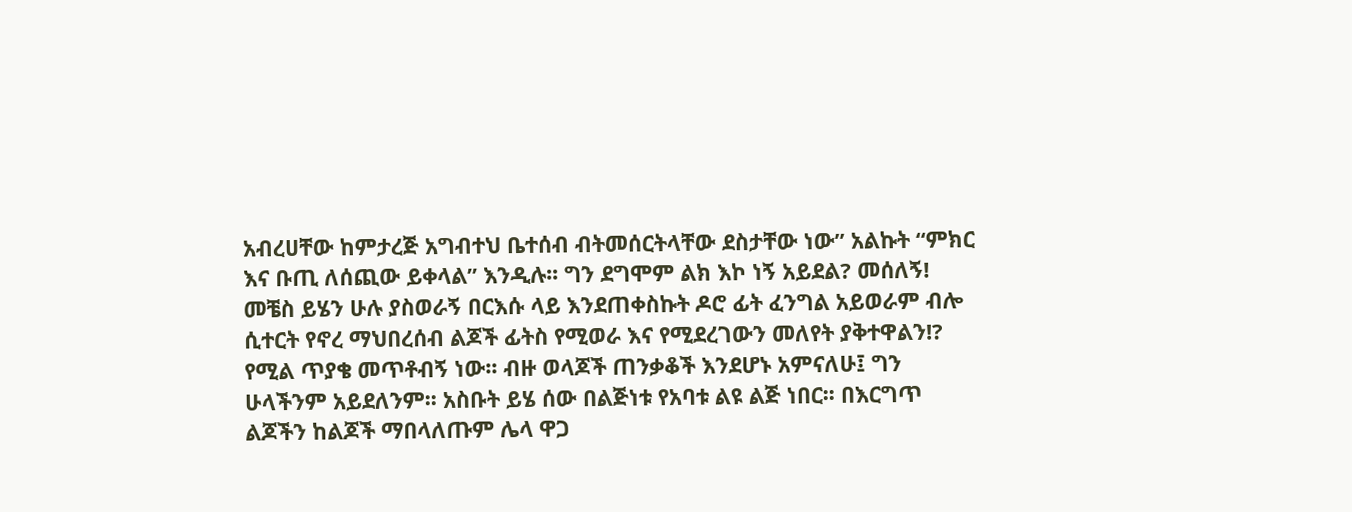አብረሀቸው ከምታረጅ አግብተህ ቤተሰብ ብትመሰርትላቸው ደስታቸው ነው” አልኩት “ምክር እና ቡጢ ለሰጪው ይቀላል” እንዲሉ፡፡ ግን ደግሞም ልክ እኮ ነኝ አይደል? መሰለኝ!
መቼስ ይሄን ሁሉ ያስወራኝ በርእሱ ላይ እንደጠቀስኩት ዶሮ ፊት ፈንግል አይወራም ብሎ ሲተርት የኖረ ማህበረሰብ ልጆች ፊትስ የሚወራ እና የሚደረገውን መለየት ያቅተዋልን!? የሚል ጥያቄ መጥቶብኝ ነው፡፡ ብዙ ወላጆች ጠንቃቆች እንደሆኑ አምናለሁ፤ ግን ሁላችንም አይደለንም፡፡ አስቡት ይሄ ሰው በልጅነቱ የአባቱ ልዩ ልጅ ነበር፡፡ በእርግጥ ልጆችን ከልጆች ማበላለጡም ሌላ ዋጋ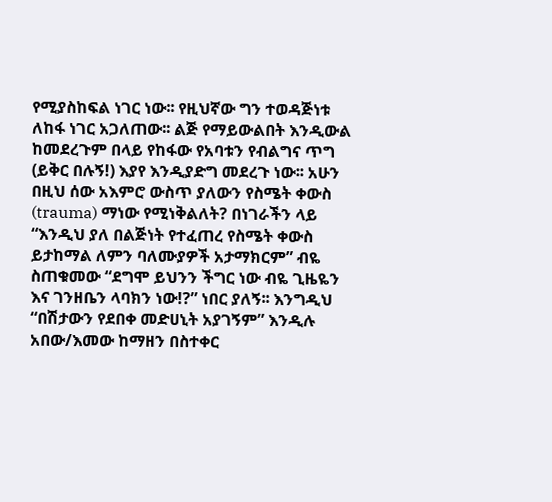የሚያስከፍል ነገር ነው፡፡ የዚህኛው ግን ተወዳጅነቱ ለከፋ ነገር አጋለጠው፡፡ ልጅ የማይውልበት እንዲውል ከመደረጉም በላይ የከፋው የአባቱን የብልግና ጥግ (ይቅር በሉኝ!) እያየ እንዲያድግ መደረጉ ነው፡፡ አሁን በዚህ ሰው አእምሮ ውስጥ ያለውን የስሜት ቀውስ (trauma) ማነው የሚነቅልለት? በነገራችን ላይ “እንዲህ ያለ በልጅነት የተፈጠረ የስሜት ቀውስ ይታከማል ለምን ባለሙያዎች አታማክርም” ብዬ ስጠቁመው “ደግሞ ይህንን ችግር ነው ብዬ ጊዜዬን እና ገንዘቤን ላባክን ነው!?” ነበር ያለኝ፡፡ እንግዲህ “በሽታውን የደበቀ መድሀኒት አያገኝም” እንዲሉ አበው/እመው ከማዘን በስተቀር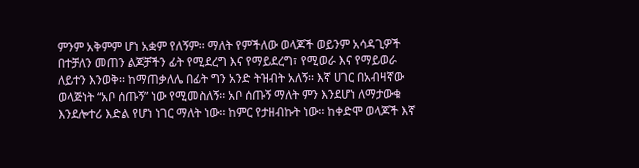ምንም አቅምም ሆነ አቋም የለኝም፡፡ ማለት የምችለው ወላጆች ወይንም አሳዳጊዎች በተቻለን መጠን ልጆቻችን ፊት የሚደረግ እና የማይደረግ፣ የሚወራ እና የማይወራ ለይተን እንወቅ፡፡ ከማጠቃለሌ በፊት ግን አንድ ትዝብት አለኝ፡፡ እኛ ሀገር በአብዛኛው ወላጅነት “አቦ ሰጡኝ” ነው የሚመስለኝ፡፡ አቦ ሰጡኝ ማለት ምን እንደሆነ ለማታውቁ እንደሎተሪ እድል የሆነ ነገር ማለት ነው፡፡ ከምር የታዘብኩት ነው፡፡ ከቀድሞ ወላጆች እኛ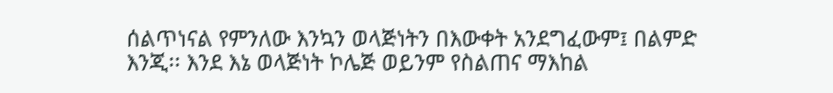ሰልጥነናል የምንለው እንኳን ወላጅነትን በእውቀት አንደግፈውም፤ በልምድ እንጂ፡፡ እንደ እኔ ወላጅነት ኮሌጅ ወይንም የስልጠና ማእከል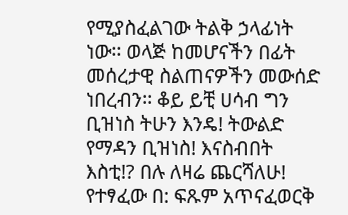የሚያስፈልገው ትልቅ ኃላፊነት ነው፡፡ ወላጅ ከመሆናችን በፊት መሰረታዊ ስልጠናዎችን መውሰድ ነበረብን፡፡ ቆይ ይቺ ሀሳብ ግን ቢዝነስ ትሁን እንዴ! ትውልድ የማዳን ቢዝነስ! እናስብበት እስቲ!? በሉ ለዛሬ ጨርሻለሁ!
የተፃፈው በ: ፍጹም አጥናፈወርቅ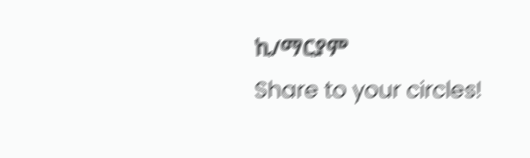ኪ/ማርያም
Share to your circles!